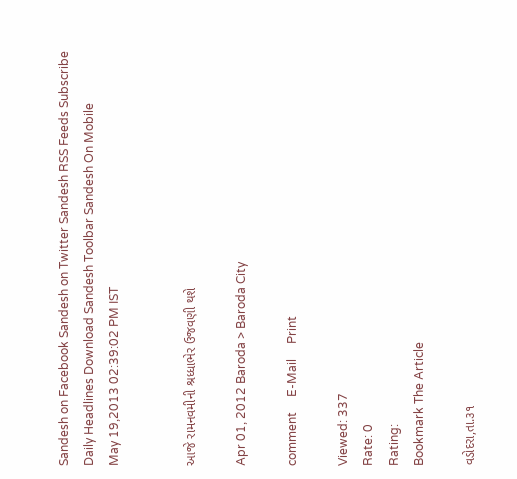Sandesh on Facebook Sandesh on Twitter Sandesh RSS Feeds Subscribe Daily Headlines Download Sandesh Toolbar Sandesh On Mobile
May 19,2013 02:39:02 PM IST


આજે રામનવમીની શ્રધ્ધાભેર ઉજવણી થશે

Apr 01, 2012 Baroda > Baroda City

comment     E-Mail     Print

Viewed: 337
Rate: 0
Rating:
Bookmark The Article

વડોદરા,તા.૩૧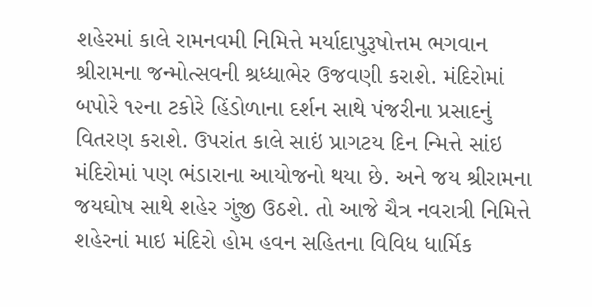શહેરમાં કાલે રામનવમી નિમિત્તે મર્યાદાપુરૂષોત્તમ ભગવાન શ્રીરામના જન્મોત્સવની શ્રધ્ધાભેર ઉજવણી કરાશે. મંદિરોમાં બપોરે ૧૨ના ટકોરે હિંડોળાના દર્શન સાથે પંજરીના પ્રસાદનું વિતરણ કરાશે. ઉપરાંત કાલે સાઇં પ્રાગટય દિન ન્મિત્તે સાંઇ મંદિરોમાં પણ ભંડારાના આયોજનો થયા છે. અને જય શ્રીરામના જયઘોષ સાથે શહેર ગુંજી ઉઠશે. તો આજે ચૈત્ર નવરાત્રી નિમિત્તે શહેરનાં માઇ મંદિરો હોમ હવન સહિતના વિવિધ ધાર્મિક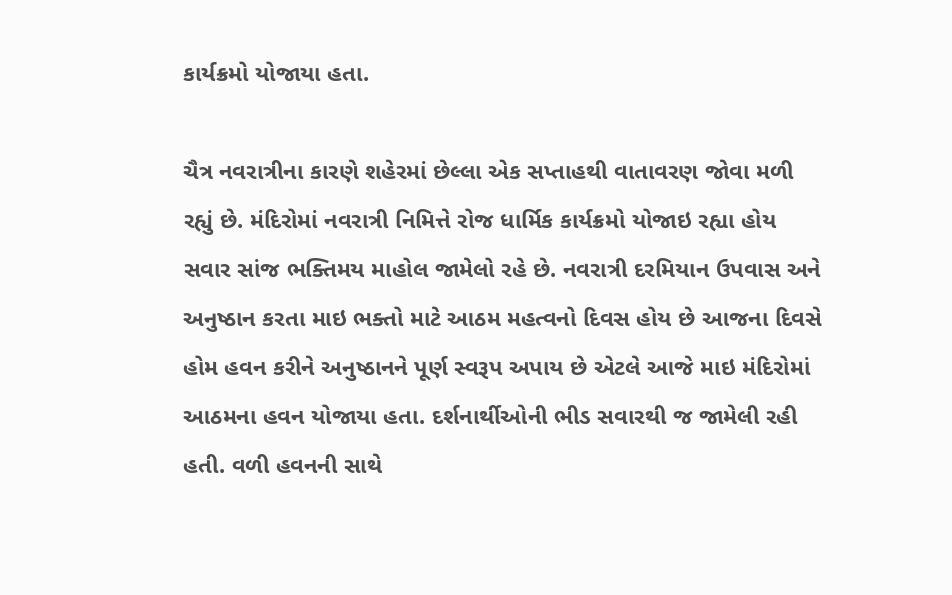કાર્યક્રમો યોજાયા હતા.

ચૈત્ર નવરાત્રીના કારણે શહેરમાં છેલ્લા એક સપ્તાહથી વાતાવરણ જોવા મળી રહ્યું છે. મંદિરોમાં નવરાત્રી નિમિત્તે રોજ ધાર્મિક કાર્યક્રમો યોજાઇ રહ્યા હોય સવાર સાંજ ભક્તિમય માહોલ જામેલો રહે છે. નવરાત્રી દરમિયાન ઉપવાસ અને અનુષ્ઠાન કરતા માઇ ભક્તો માટે આઠમ મહત્વનો દિવસ હોય છે આજના દિવસે હોમ હવન કરીને અનુષ્ઠાનને પૂર્ણ સ્વરૂપ અપાય છે એટલે આજે માઇ મંદિરોમાં આઠમના હવન યોજાયા હતા. દર્શનાર્થીઓની ભીડ સવારથી જ જામેલી રહી હતી. વળી હવનની સાથે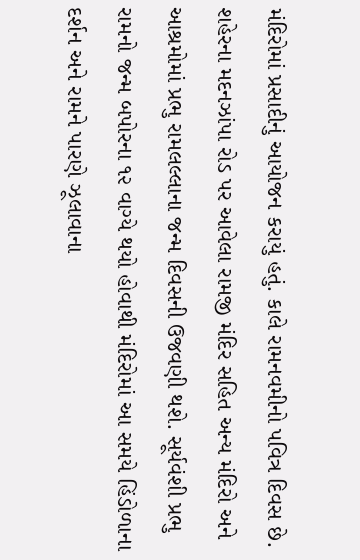મંદિરોમાં પ્રસાદીનું આયોજન કરાયું હતું. કાલે રામનવમીનો પવિત્ર દિવસ છે. શહેરના મદનઝાંપા રોડ પર આવેલા રામજી મંદિર સહિત અન્ય મંદિરો અને આશ્રમોમાં પ્રભુ રામલલ્લાના જન્મ દિવસની ઉજવણી થશે. સૂર્યવંશી પ્રભુ રામનો જન્મ બપોરના ૧૨ વાગ્યે થયો હોવાથી મંદિરોમાં આ સમયે હિંડોળાના દર્શન અને રામને પારણે ઝૂલાવાના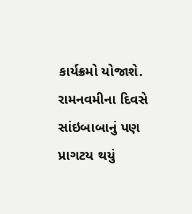કાર્યક્રમો યોજાશે. રામનવમીના દિવસે સાંઇબાબાનું પણ પ્રાગટય થયું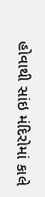હોવાથી સાંઇ મંદિરોમાં કાલે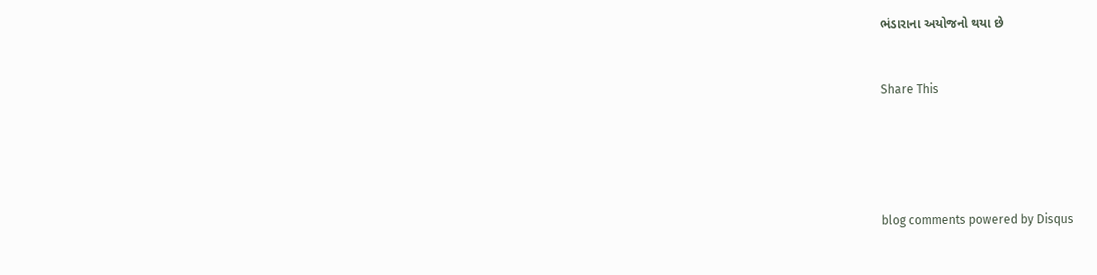ભંડારાના અયોજનો થયા છે


Share This





blog comments powered by Disqus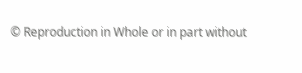© Reproduction in Whole or in part without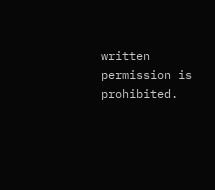written permission is prohibited.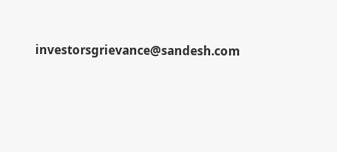investorsgrievance@sandesh.com